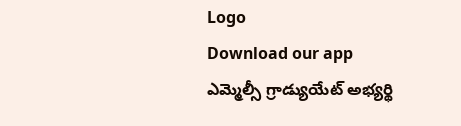Logo
Download our app
ఎమ్మెల్సీ గ్రాడ్యుయేట్ అభ్యర్థి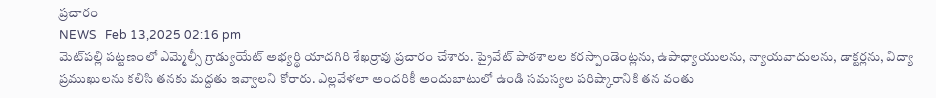ప్రచారం
NEWS   Feb 13,2025 02:16 pm
మెట్‌పల్లి పట్టణంలో ఎమ్మెల్సీ గ్రాడ్యుయేట్ అభ్యర్థి యాదగిరి శేఖర్రావు ప్రచారం చేశారు. ప్రైవేట్ పాఠశాలల కరస్పాండెంట్లను, ఉపాధ్యాయులను, న్యాయవాదులను, డాక్టర్లను, విద్యా ప్రముఖులను కలిసి తనకు మద్దతు ఇవ్వాలని కోరారు. ఎల్లవేళలా అందరికీ అందుబాటులో ఉండి సమస్యల పరిష్కారానికి తన వంతు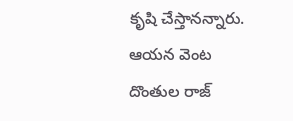కృషి చేస్తానన్నారు. ఆయన వెంట దొంతుల రాజ్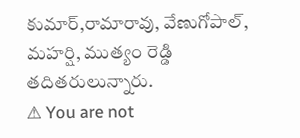కుమార్,రామారావు, వేణుగోపాల్, మహర్షి, ముత్యం రెడ్డి తదితరులున్నారు.
⚠ You are not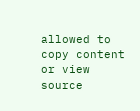allowed to copy content or view source